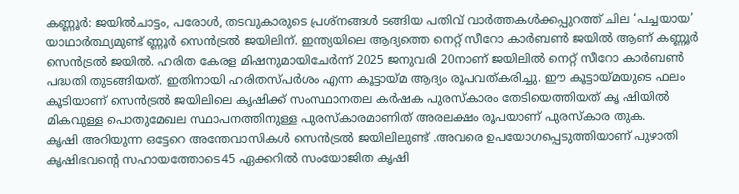കണ്ണൂർ: ജയിൽചാട്ടം, പരോൾ, തടവുകാരുടെ പ്രശ്നങ്ങൾ ടങ്ങിയ പതിവ് വാർത്തകൾക്കപ്പുറത്ത് ചില ‘പച്ചയായ’ യാഥാർത്ഥ്യമുണ്ട് ണ്ണൂർ സെൻട്രൽ ജയിലിന്. ഇന്ത്യയിലെ ആദ്യത്തെ നെറ്റ് സീറോ കാർബൺ ജയിൽ ആണ് കണ്ണൂർ സെൻട്രൽ ജയിൽ. ഹരിത കേരള മിഷനുമായിചേർന്ന് 2025 ജനുവരി 20നാണ് ജയിലിൽ നെറ്റ് സീറോ കാർബൺ പദ്ധതി തുടങ്ങിയത്. ഇതിനായി ഹരിതസ്പർശം എന്ന കൂട്ടായ്മ ആദ്യം രൂപവത്കരിച്ചു. ഈ കൂട്ടായ്മയുടെ ഫലം കൂടിയാണ് സെൻട്രൽ ജയിലിലെ കൃഷിക്ക് സംസ്ഥാനതല കർഷക പുരസ്കാരം തേടിയെത്തിയത് കൃ ഷിയിൽ മികവുള്ള പൊതുമേഖല സ്ഥാപനത്തിനുള്ള പുരസ്കാരമാണിത് അരലക്ഷം രൂപയാണ് പുരസ്കാര തുക.
കൃഷി അറിയുന്ന ഒട്ടേറെ അന്തേവാസികൾ സെൻട്രൽ ജയിലിലുണ്ട് .അവരെ ഉപയോഗപ്പെടുത്തിയാണ് പുഴാതി കൃഷിഭവന്റെ സഹായത്തോടെ45 ഏക്കറിൽ സംയോജിത കൃഷി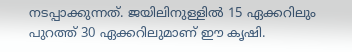നടപ്പാക്കുന്നത്. ജയിലിനുള്ളിൽ 15 ഏക്കറിലും പുറത്ത് 30 ഏക്കറിലുമാണ് ഈ കൃഷി.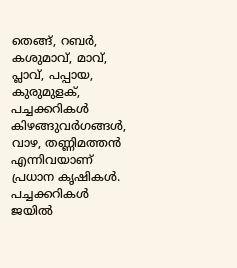തെങ്ങ്, റബർ, കശുമാവ്, മാവ്, പ്ലാവ്, പപ്പായ, കുരുമുളക്, പച്ചക്കറികൾ കിഴങ്ങുവർഗങ്ങൾ, വാഴ, തണ്ണിമത്തൻ എന്നിവയാണ് പ്രധാന കൃഷികൾ. പച്ചക്കറികൾ ജയിൽ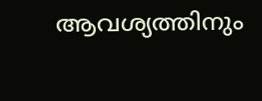ആവശ്യത്തിനും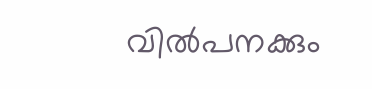വിൽപനക്കും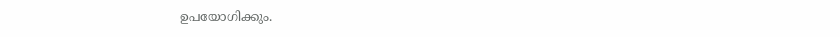ഉപയോഗിക്കും.